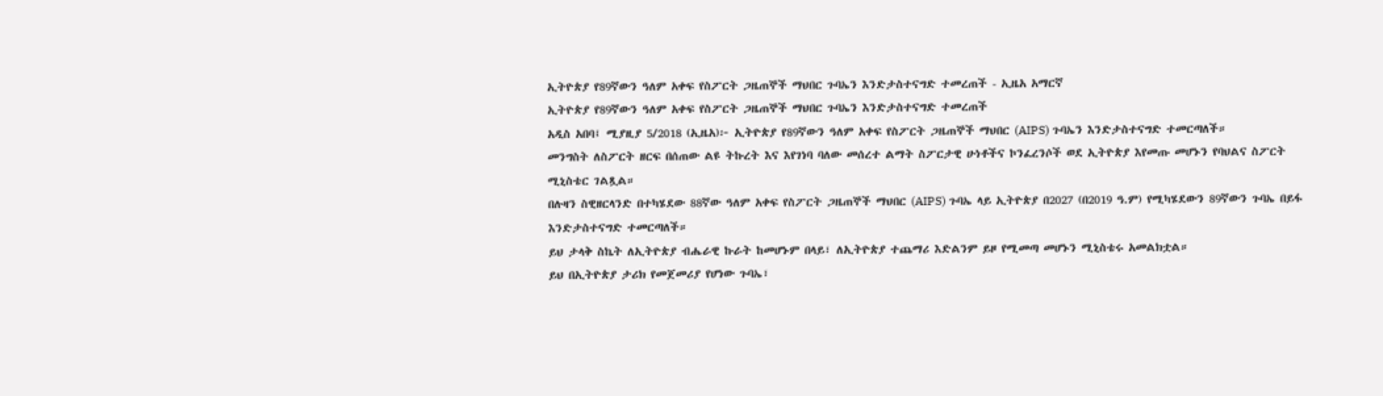ኢትዮጵያ የ89ኛውን ዓለም አቀፍ የስፖርት ጋዜጠኞች ማህበር ጉባኤን እንድታስተናግድ ተመረጠች - ኢዜአ አማርኛ
ኢትዮጵያ የ89ኛውን ዓለም አቀፍ የስፖርት ጋዜጠኞች ማህበር ጉባኤን እንድታስተናግድ ተመረጠች
አዲስ አበባ፤ ሚያዚያ 5/2018 (ኢዜአ)፦ ኢትዮጵያ የ89ኛውን ዓለም አቀፍ የስፖርት ጋዜጠኞች ማህበር (AIPS) ጉባኤን እንድታስተናግድ ተመርጣለች።
መንግስት ለስፖርት ዘርፍ በሰጠው ልዩ ትኩረት እና እየገነባ ባለው መሰረተ ልማት ስፖርታዊ ሁነቶችና ኮንፈረንሶች ወደ ኢትዮጵያ እየመጡ መሆኑን የባህልና ስፖርት ሚኒስቴር ገልጿል።
በሉዛን ስዊዘርላንድ በተካሄደው 88ኛው ዓለም አቀፍ የስፖርት ጋዜጠኞች ማህበር (AIPS) ጉባኤ ላይ ኢትዮጵያ በ2027 (በ2019 ዓ.ም) የሚካሄደውን 89ኛውን ጉባኤ በይፋ እንድታስተናግድ ተመርጣለች።
ይህ ታላቅ ስኬት ለኢትዮጵያ ብሔራዊ ኩራት ከመሆኑም በላይ፣ ለኢትዮጵያ ተጨማሪ እድልንም ይዞ የሚመጣ መሆኑን ሚኒስቴሩ አመልክቷል።
ይህ በኢትዮጵያ ታሪክ የመጀመሪያ የሆነው ጉባኤ፣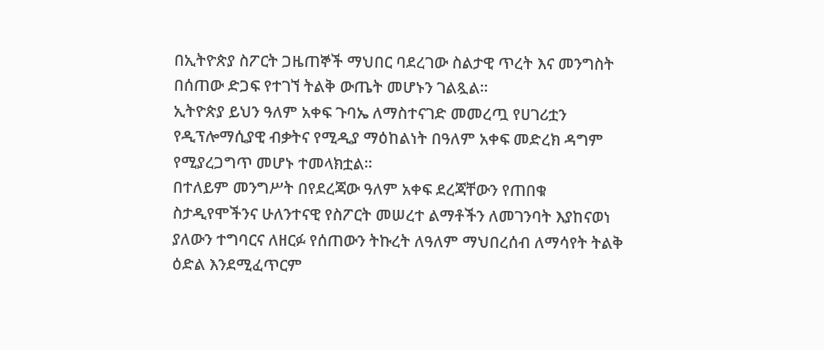በኢትዮጵያ ስፖርት ጋዜጠኞች ማህበር ባደረገው ስልታዊ ጥረት እና መንግስት በሰጠው ድጋፍ የተገኘ ትልቅ ውጤት መሆኑን ገልጿል።
ኢትዮጵያ ይህን ዓለም አቀፍ ጉባኤ ለማስተናገድ መመረጧ የሀገሪቷን የዲፕሎማሲያዊ ብቃትና የሚዲያ ማዕከልነት በዓለም አቀፍ መድረክ ዳግም የሚያረጋግጥ መሆኑ ተመላክቷል።
በተለይም መንግሥት በየደረጃው ዓለም አቀፍ ደረጃቸውን የጠበቁ ስታዲየሞችንና ሁለንተናዊ የስፖርት መሠረተ ልማቶችን ለመገንባት እያከናወነ ያለውን ተግባርና ለዘርፉ የሰጠውን ትኩረት ለዓለም ማህበረሰብ ለማሳየት ትልቅ ዕድል እንደሚፈጥርም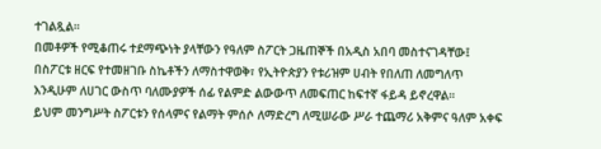ተገልጿል።
በመቶዎች የሚቆጠሩ ተደማጭነት ያላቸውን የዓለም ስፖርት ጋዜጠኞች በአዲስ አበባ መስተናገዳቸው፤ በስፖርቱ ዘርፍ የተመዘገቡ ስኬቶችን ለማስተዋወቅ፣ የኢትዮጵያን የቱሪዝም ሀብት የበለጠ ለመግለጥ እንዲሁም ለሀገር ውስጥ ባለሙያዎች ሰፊ የልምድ ልውውጥ ለመፍጠር ከፍተኛ ፋይዳ ይኖረዋል።
ይህም መንግሥት ስፖርቱን የሰላምና የልማት ምሰሶ ለማድረግ ለሚሠራው ሥራ ተጨማሪ አቅምና ዓለም አቀፍ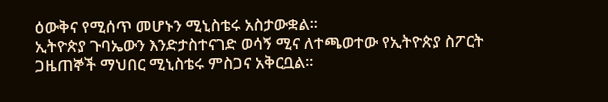ዕውቅና የሚሰጥ መሆኑን ሚኒስቴሩ አስታውቋል።
ኢትዮጵያ ጉባኤውን እንድታስተናገድ ወሳኝ ሚና ለተጫወተው የኢትዮጵያ ስፖርት ጋዜጠኞች ማህበር ሚኒስቴሩ ምስጋና አቅርቧል።